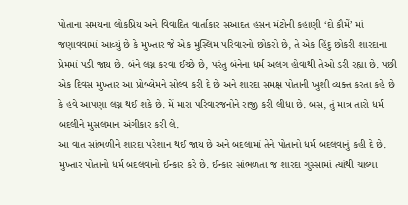પોતાના સમયના લોકપ્રિય અને વિવાદિત વાર્તાકાર સઆદત હસન મંટોની કહાણી ‘દો કૌમેં’ માં જણાવવામાં આવ્યું છે કે મુખ્તાર જે એક મુસ્લિમ પરિવારનો છોકરો છે, તે એક હિંદુ છોકરી શારદાના પ્રેમમાં પડી જાય છે. બંને લગ્ન કરવા ઈચ્છે છે, પરંતુ બંનેના ધર્મ અલગ હોવાથી તેઓ ડરી રહ્યા છે. પછી એક દિવસ મુખ્તાર આ પ્રોબ્લેમને સોલ્વ કરી દે છે અને શારદા સમક્ષ પોતાની ખુશી વ્યક્ત કરતા કહે છે કે હવે આપણા લગ્ન થઈ શકે છે. મેં મારા પરિવારજનોને રાજી કરી લીધા છે. બસ, તું માત્ર તારો ધર્મ બદલીને મુસલમાન અંગીકાર કરી લે.
આ વાત સાંભળીને શારદા પરેશાન થઈ જાય છે અને બદલામાં તેને પોતાનો ધર્મ બદલવાનું કહી દે છે. મુખ્તાર પોતાનો ધર્મ બદલવાનો ઈન્કાર કરે છે. ઈન્કાર સાંભળતા જ શારદા ગુસ્સામાં ત્યાંથી ચાલ્યા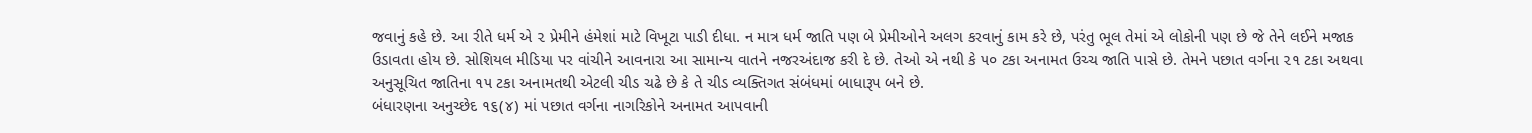જવાનું કહે છે. આ રીતે ધર્મ એ ૨ પ્રેમીને હંમેશાં માટે વિખૂટા પાડી દીધા. ન માત્ર ધર્મ જાતિ પણ બે પ્રેમીઓને અલગ કરવાનું કામ કરે છે, પરંતુ ભૂલ તેમાં એ લોકોની પણ છે જે તેને લઈને મજાક ઉડાવતા હોય છે. સોશિયલ મીડિયા પર વાંચીને આવનારા આ સામાન્ય વાતને નજરઅંદાજ કરી દે છે. તેઓ એ નથી કે ૫૦ ટકા અનામત ઉચ્ચ જાતિ પાસે છે. તેમને પછાત વર્ગના ૨૧ ટકા અથવા અનુસૂચિત જાતિના ૧૫ ટકા અનામતથી એટલી ચીડ ચઢે છે કે તે ચીડ વ્યક્તિગત સંબંધમાં બાધારૂપ બને છે.
બંધારણના અનુચ્છેદ ૧૬(૪) માં પછાત વર્ગના નાગરિકોને અનામત આપવાની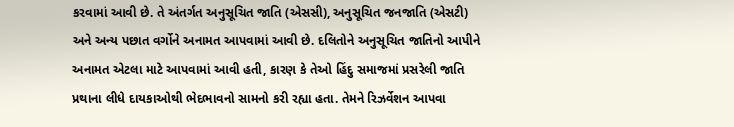કરવામાં આવી છે. તે અંતર્ગત અનુસૂચિત જાતિ (એસસી), અનુસૂચિત જનજાતિ (એસટી) અને અન્ય પછાત વર્ગોને અનામત આપવામાં આવી છે. દલિતોને અનુસૂચિત જાતિનો આપીને અનામત એટલા માટે આપવામાં આવી હતી, કારણ કે તેઓ હિંદુ સમાજમાં પ્રસરેલી જાતિ પ્રથાના લીધે દાયકાઓથી ભેદભાવનો સામનો કરી રહ્યા હતા. તેમને રિઝર્વેશન આપવા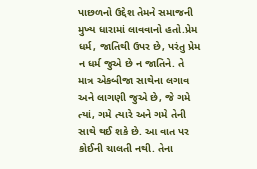પાછળનો ઉદ્દેશ તેમને સમાજની મુખ્ય ધારામાં લાવવાનો હતો.પ્રેમ ધર્મ, જાતિથી ઉપર છે, પરંતુ પ્રેમ ન ધર્મ જુએ છે ન જાતિને. તે માત્ર એકબીજા સાથેના લગાવ અને લાગણી જુએ છે, જે ગમે ત્યાં, ગમે ત્યારે અને ગમે તેની સાથે થઈ શકે છે. આ વાત પર કોઈની ચાલતી નથી. તેના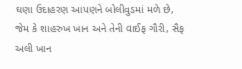ઘણા ઉદાહરણ આપણને બોલીવુડમાં મળે છે, જેમ કે શાહરુખ ખાન અને તેની વાઈફ ગૌરી, સૈફ અલી ખાન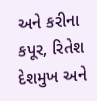અને કરીના કપૂર, રિતેશ દેશમુખ અને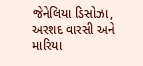જેનેલિયા ડિસોઝા, અરશદ વારસી અને મારિયા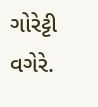ગોરેટ્ટી વગેરે.